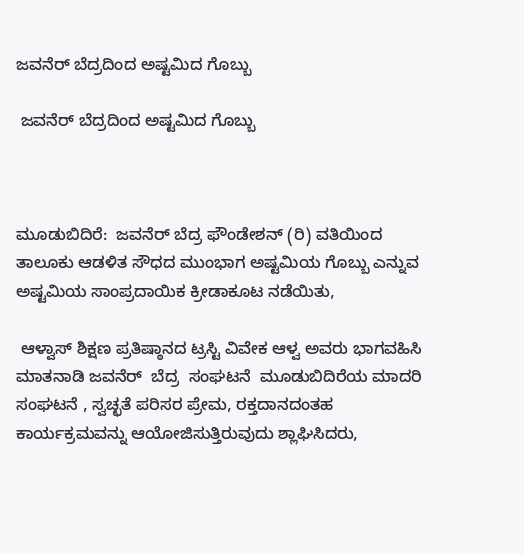ಜವನೆರ್ ಬೆದ್ರದಿಂದ ಅಷ್ಟಮಿದ ಗೊಬ್ಬು

 ಜವನೆರ್ ಬೆದ್ರದಿಂದ ಅಷ್ಟಮಿದ ಗೊಬ್ಬು



ಮೂಡುಬಿದಿರೆ:  ಜವನೆರ್ ಬೆದ್ರ ಫೌಂಡೇಶನ್ (ರಿ) ವತಿಯಿಂದ   ತಾಲೂಕು ಆಡಳಿತ ಸೌಧದ ಮುಂಭಾಗ ಅಷ್ಟಮಿಯ ಗೊಬ್ಬು ಎನ್ನುವ  ಅಷ್ಟಮಿಯ ಸಾಂಪ್ರದಾಯಿಕ ಕ್ರೀಡಾಕೂಟ ನಡೆಯಿತು,

 ಆಳ್ವಾಸ್ ಶಿಕ್ಷಣ ಪ್ರತಿಷ್ಠಾನದ ಟ್ರಸ್ಟಿ ವಿವೇಕ ಆಳ್ವ ಅವರು ಭಾಗವಹಿಸಿ ಮಾತನಾಡಿ ಜವನೆರ್  ಬೆದ್ರ  ಸಂಘಟನೆ  ಮೂಡುಬಿದಿರೆಯ ಮಾದರಿ ಸಂಘಟನೆ , ಸ್ವಚ್ಛತೆ ಪರಿಸರ ಪ್ರೇಮ, ರಕ್ತದಾನದಂತಹ ಕಾರ್ಯಕ್ರಮವನ್ನು ಆಯೋಜಿಸುತ್ತಿರುವುದು ಶ್ಲಾಘಿಸಿದರು,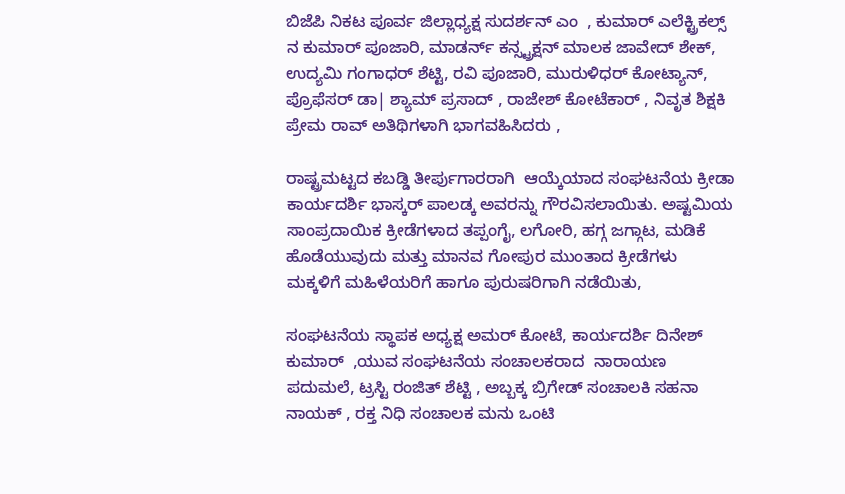ಬಿಜೆಪಿ ನಿಕಟ ಪೂರ್ವ ಜಿಲ್ಲಾಧ್ಯಕ್ಷ ಸುದರ್ಶನ್ ಎಂ  , ಕುಮಾರ್ ಎಲೆಕ್ಟ್ರಿಕಲ್ಸ್ ನ ಕುಮಾರ್ ಪೂಜಾರಿ, ಮಾಡರ್ನ್ ಕನ್ಸ್ಟ್ರಕ್ಷನ್ ಮಾಲಕ ಜಾವೇದ್ ಶೇಕ್, ಉದ್ಯಮಿ ಗಂಗಾಧರ್ ಶೆಟ್ಟಿ, ರವಿ ಪೂಜಾರಿ, ಮುರುಳಿಧರ್ ಕೋಟ್ಯಾನ್, ಪ್ರೊಫೆಸರ್ ಡಾ| ಶ್ಯಾಮ್ ಪ್ರಸಾದ್ , ರಾಜೇಶ್ ಕೋಟೆಕಾರ್ , ನಿವೃತ ಶಿಕ್ಷಕಿ ಪ್ರೇಮ ರಾವ್ ಅತಿಥಿಗಳಾಗಿ ಭಾಗವಹಿಸಿದರು ,

ರಾಷ್ಟ್ರಮಟ್ಟದ ಕಬಡ್ಡಿ ತೀರ್ಪುಗಾರರಾಗಿ  ಆಯ್ಕೆಯಾದ ಸಂಘಟನೆಯ ಕ್ರೀಡಾ ಕಾರ್ಯದರ್ಶಿ ಭಾಸ್ಕರ್ ಪಾಲಡ್ಕ ಅವರನ್ನು ಗೌರವಿಸಲಾಯಿತು. ಅಷ್ಟಮಿಯ ಸಾಂಪ್ರದಾಯಿಕ ಕ್ರೀಡೆಗಳಾದ ತಪ್ಪಂಗೈ, ಲಗೋರಿ, ಹಗ್ಗ ಜಗ್ಗಾಟ, ಮಡಿಕೆ ಹೊಡೆಯುವುದು ಮತ್ತು ಮಾನವ ಗೋಪುರ ಮುಂತಾದ ಕ್ರೀಡೆಗಳು  ಮಕ್ಕಳಿಗೆ ಮಹಿಳೆಯರಿಗೆ ಹಾಗೂ ಪುರುಷರಿಗಾಗಿ ನಡೆಯಿತು,

ಸಂಘಟನೆಯ ಸ್ಥಾಪಕ ಅಧ್ಯಕ್ಷ ಅಮರ್ ಕೋಟೆ, ಕಾರ್ಯದರ್ಶಿ ದಿನೇಶ್ ಕುಮಾರ್  ,ಯುವ ಸಂಘಟನೆಯ ಸಂಚಾಲಕರಾದ  ನಾರಾಯಣ ಪದುಮಲೆ, ಟ್ರಸ್ಟಿ ರಂಜಿತ್ ಶೆಟ್ಟಿ , ಅಬ್ಬಕ್ಕ ಬ್ರಿಗೇಡ್ ಸಂಚಾಲಕಿ ಸಹನಾ ನಾಯಕ್ , ರಕ್ತ ನಿಧಿ ಸಂಚಾಲಕ ಮನು ಒಂಟಿ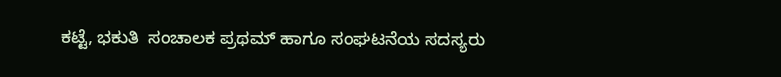ಕಟ್ಟೆ, ಭಕುತಿ  ಸಂಚಾಲಕ ಪ್ರಥಮ್ ಹಾಗೂ ಸಂಘಟನೆಯ ಸದಸ್ಯರು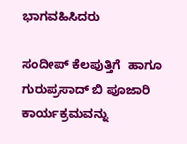ಭಾಗವಹಿಸಿದರು

ಸಂದೀಪ್ ಕೆಲಪುತ್ತಿಗೆ  ಹಾಗೂ ಗುರುಪ್ರಸಾದ್ ಬಿ ಪೂಜಾರಿ ಕಾರ್ಯಕ್ರಮವನ್ನು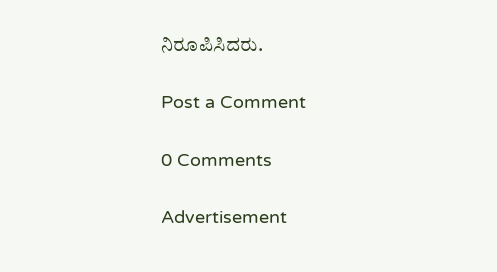ನಿರೂಪಿಸಿದರು.

Post a Comment

0 Comments

Advertisement